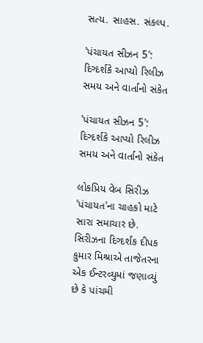સત્ય. સાહસ. સંકલ્પ.

'પંચાયત સીઝન 5': દિગ્દર્શકે આપ્યો રિલીઝ સમય અને વાર્તાનો સંકેત

'પંચાયત સીઝન 5': દિગ્દર્શકે આપ્યો રિલીઝ સમય અને વાર્તાનો સંકેત

લોકપ્રિય વેબ સિરીઝ 'પંચાયત'ના ચાહકો માટે સારા સમાચાર છે. સિરીઝના દિગ્દર્શક દીપક કુમાર મિશ્રાએ તાજેતરના એક ઈન્ટરવ્યુમાં જણાવ્યું છે કે પાંચમી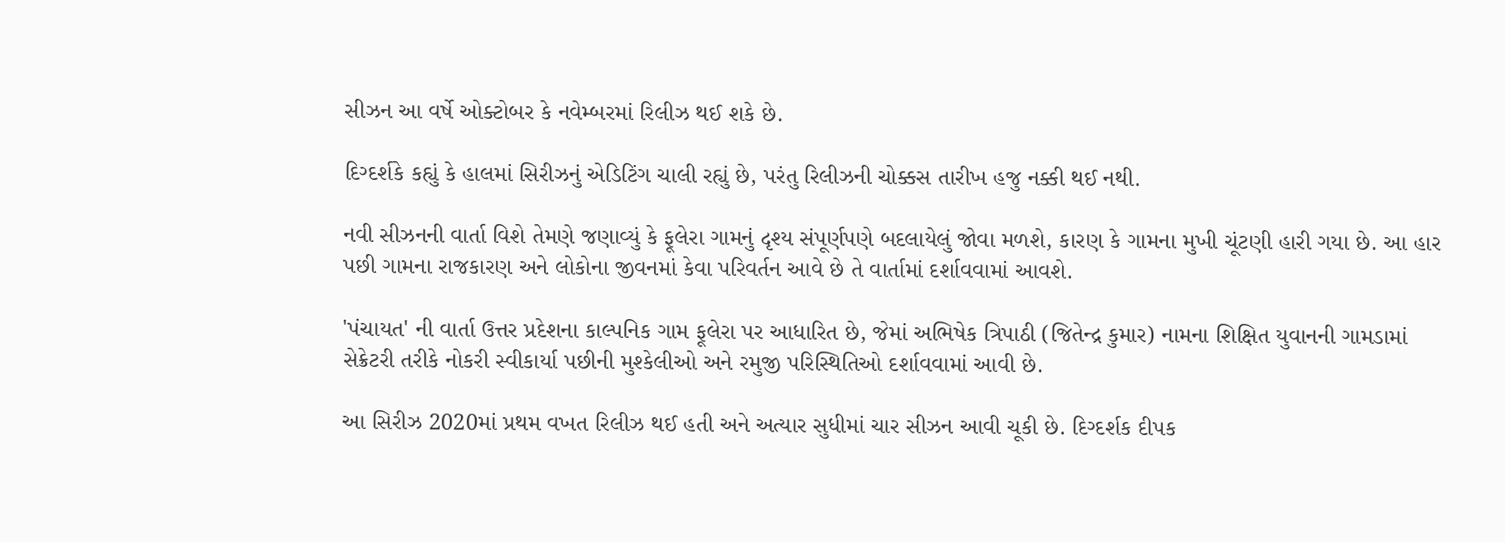સીઝન આ વર્ષે ઓક્ટોબર કે નવેમ્બરમાં રિલીઝ થઈ શકે છે.

દિગ્દર્શકે કહ્યું કે હાલમાં સિરીઝનું એડિટિંગ ચાલી રહ્યું છે, પરંતુ રિલીઝની ચોક્કસ તારીખ હજુ નક્કી થઈ નથી.

નવી સીઝનની વાર્તા વિશે તેમણે જણાવ્યું કે ફૂલેરા ગામનું દૃશ્ય સંપૂર્ણપણે બદલાયેલું જોવા મળશે, કારણ કે ગામના મુખી ચૂંટણી હારી ગયા છે. આ હાર પછી ગામના રાજકારણ અને લોકોના જીવનમાં કેવા પરિવર્તન આવે છે તે વાર્તામાં દર્શાવવામાં આવશે.

'પંચાયત' ની વાર્તા ઉત્તર પ્રદેશના કાલ્પનિક ગામ ફૂલેરા પર આધારિત છે, જેમાં અભિષેક ત્રિપાઠી (જિતેન્દ્ર કુમાર) નામના શિક્ષિત યુવાનની ગામડામાં સેક્રેટરી તરીકે નોકરી સ્વીકાર્યા પછીની મુશ્કેલીઓ અને રમુજી પરિસ્થિતિઓ દર્શાવવામાં આવી છે.

આ સિરીઝ 2020માં પ્રથમ વખત રિલીઝ થઈ હતી અને અત્યાર સુધીમાં ચાર સીઝન આવી ચૂકી છે. દિગ્દર્શક દીપક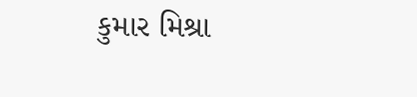કુમાર મિશ્રા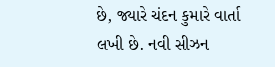છે, જ્યારે ચંદન કુમારે વાર્તા લખી છે. નવી સીઝન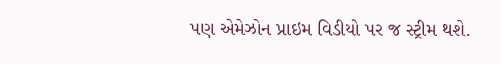પણ એમેઝોન પ્રાઇમ વિડીયો પર જ સ્ટ્રીમ થશે.